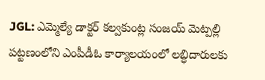JGL: ఎమ్మెల్యే డాక్టర్ కల్వకుంట్ల సంజయ్ మెట్పల్లి పట్టణంలోని ఎంపీడీఓ కార్యాలయంలో లబ్ధిదారులకు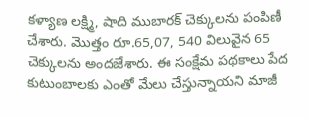కళ్యాణ లక్ష్మి, షాది ముబారక్ చెక్కులను పంపిణీ చేశారు. మొత్తం రూ.65,07, 540 విలువైన 65 చెక్కులను అందజేశారు. ఈ సంక్షేమ పథకాలు పేద కుటుంబాలకు ఎంతో మేలు చేస్తున్నాయని మాజీ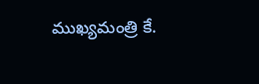ముఖ్యమంత్రి కే.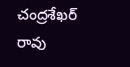చంద్రశేఖర్ రావు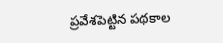ప్రవేశపెట్టిన పథకాల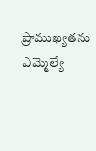ప్రాముఖ్యతను ఎమ్మెల్యే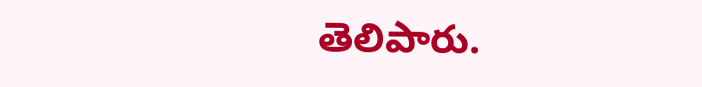తెలిపారు.